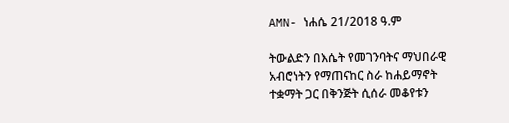AMN- ነሐሴ 21/2018 ዓ.ም

ትውልድን በእሴት የመገንባትና ማህበራዊ አብሮነትን የማጠናከር ስራ ከሐይማኖት ተቋማት ጋር በቅንጅት ሲሰራ መቆየቱን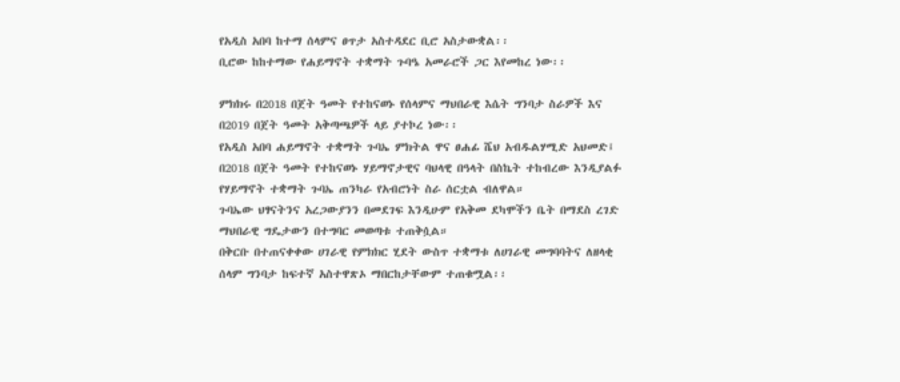የአዲስ አበባ ከተማ ሰላምና ፀጥታ አስተዳደር ቢሮ አስታውቋል፡፡
ቢሮው ከከተማው የሐይማኖት ተቋማት ጉባዔ አመራሮች ጋር እየመከረ ነው፡፡

ምክክሩ በ2018 በጀት ዓመት የተከናወኑ የሰላምና ማህበራዊ እሴት ግንባታ ስራዎች እና በ2019 በጀት ዓመት አቅጣጫዎች ላይ ያተኮረ ነው፡፡
የአዲስ አበባ ሐይማኖት ተቋማት ጉባኤ ምክትል ዋና ፀሐፊ ሼህ አብዱልሃሚድ አህመድ፤ በ2018 በጀት ዓመት የተከናወኑ ሃይማኖታዊና ባህላዊ በዓላት በስኬት ተከብረው እንዲያልፉ የሃይማኖት ተቋማት ጉባኤ ጠንካራ የአብሮነት ስራ ሰርቷል ብለዋል።
ጉባኤው ህፃናትንና አረጋውያንን በመደገፍ እንዲሁም የአቅመ ደካሞችን ቤት በማደስ ረገድ ማህበራዊ ግዴታውን በተግባር መወጣቱ ተጠቅሷል።
በቅርቡ በተጠናቀቀው ሀገራዊ የምክክር ሂደት ውስጥ ተቋማቱ ለሀገራዊ መግባባትና ለዘላቂ ሰላም ግንባታ ከፍተኛ አስተዋጽኦ ማበርከታቸውም ተጠቁሟል፡፡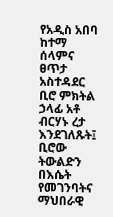የአዲስ አበባ ከተማ ሰላምና ፀጥታ አስተዳደር ቢሮ ምክትል ኃላፊ አቶ ብርሃኑ ረታ እንደገለጹት፤ ቢሮው ትውልድን በእሴት የመገንባትና ማህበራዊ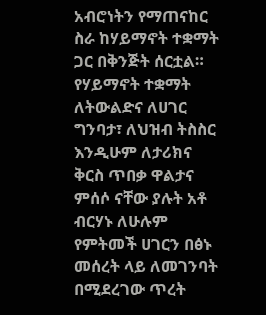አብሮነትን የማጠናከር ስራ ከሃይማኖት ተቋማት ጋር በቅንጅት ሰርቷል።
የሃይማኖት ተቋማት ለትውልድና ለሀገር ግንባታ፣ ለህዝብ ትስስር እንዲሁም ለታሪክና ቅርስ ጥበቃ ዋልታና ምሰሶ ናቸው ያሉት አቶ ብርሃኑ ለሁሉም የምትመች ሀገርን በፅኑ መሰረት ላይ ለመገንባት በሚደረገው ጥረት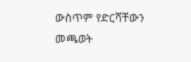ውስጥም የድርሻቸውን መጫወት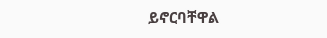ይኖርባቸዋል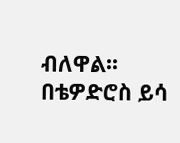ብለዋል፡፡
በቴዎድሮስ ይሳ